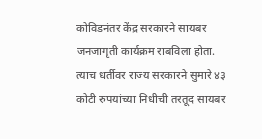कोविडनंतर केंद्र सरकारने सायबर जनजागृती कार्यक्रम राबविला होता. त्याच धर्तीवर राज्य सरकारने सुमारे ४३ कोटी रुपयांच्या निधीची तरतूद सायबर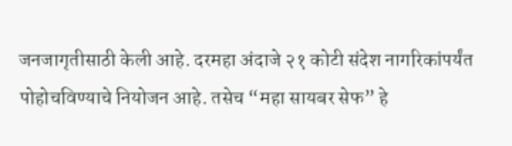जनजागृतीसाठी केली आहे. दरमहा अंदाजे २१ कोटी संदेश नागरिकांपर्यंत पोहोचविण्याचे नियोजन आहे. तसेच “महा सायबर सेफ” हे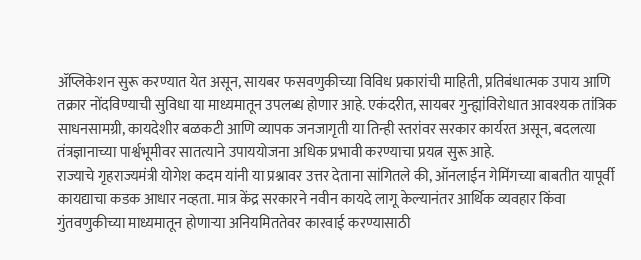ॲप्लिकेशन सुरू करण्यात येत असून, सायबर फसवणुकीच्या विविध प्रकारांची माहिती, प्रतिबंधात्मक उपाय आणि तक्रार नोंदविण्याची सुविधा या माध्यमातून उपलब्ध होणार आहे. एकंदरीत, सायबर गुन्ह्यांविरोधात आवश्यक तांत्रिक साधनसामग्री, कायदेशीर बळकटी आणि व्यापक जनजागृती या तिन्ही स्तरांवर सरकार कार्यरत असून, बदलत्या तंत्रज्ञानाच्या पार्श्वभूमीवर सातत्याने उपाययोजना अधिक प्रभावी करण्याचा प्रयत्न सुरू आहे.
राज्याचे गृहराज्यमंत्री योगेश कदम यांनी या प्रश्नावर उत्तर देताना सांगितले की, ऑनलाईन गेमिंगच्या बाबतीत यापूर्वी कायद्याचा कडक आधार नव्हता. मात्र केंद्र सरकारने नवीन कायदे लागू केल्यानंतर आर्थिक व्यवहार किंवा गुंतवणुकीच्या माध्यमातून होणाऱ्या अनियमिततेवर कारवाई करण्यासाठी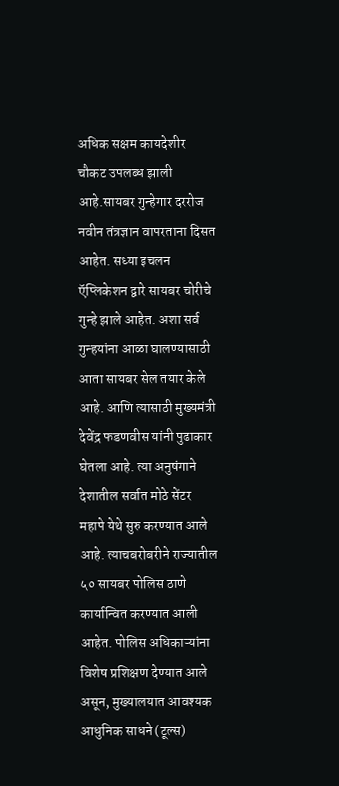अधिक सक्षम कायदेशीर चौकट उपलब्ध झाली आहे.सायबर गुन्हेगार दररोज नवीन तंत्रज्ञान वापरताना दिसत आहेत. सध्या इचलन ऍप्लिकेशन द्वारे सायबर चोरीचे गुन्हे झाले आहेत. अशा सर्व गुन्हयांना आळा घालण्यासाठी आता सायबर सेल तयार केले आहे. आणि त्यासाठी मुख्यमंत्री देवेंद्र फडणवीस यांनी पुढाकार घेतला आहे. त्या अनुषंगाने देशातील सर्वात मोठे सेंटर महापे येथे सुरु करण्यात आले आहे. त्याचबरोबरीने राज्यातील ५० सायबर पोलिस ठाणे कार्यान्वित करण्यात आली आहेत. पोलिस अधिकाऱ्यांना विशेष प्रशिक्षण देण्यात आले असून, मुख्यालयात आवश्यक आधुनिक साधने (टूल्स)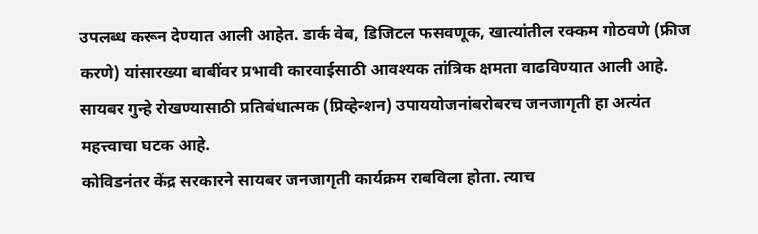उपलब्ध करून देण्यात आली आहेत. डार्क वेब, डिजिटल फसवणूक, खात्यांतील रक्कम गोठवणे (फ्रीज करणे) यांसारख्या बाबींवर प्रभावी कारवाईसाठी आवश्यक तांत्रिक क्षमता वाढविण्यात आली आहे. सायबर गुन्हे रोखण्यासाठी प्रतिबंधात्मक (प्रिव्हेन्शन) उपाययोजनांबरोबरच जनजागृती हा अत्यंत महत्त्वाचा घटक आहे.
कोविडनंतर केंद्र सरकारने सायबर जनजागृती कार्यक्रम राबविला होता. त्याच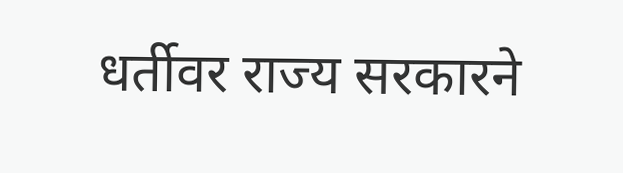धर्तीवर राज्य सरकारने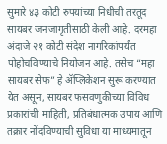सुमारे ४३ कोटी रुपयांच्या निधीची तरतूद सायबर जनजागृतीसाठी केली आहे. दरमहा अंदाजे २१ कोटी संदेश नागरिकांपर्यंत पोहोचविण्याचे नियोजन आहे. तसेच “महा सायबर सेफ” हे ॲप्लिकेशन सुरू करण्यात येत असून, सायबर फसवणुकीच्या विविध प्रकारांची माहिती, प्रतिबंधात्मक उपाय आणि तक्रार नोंदविण्याची सुविधा या माध्यमातून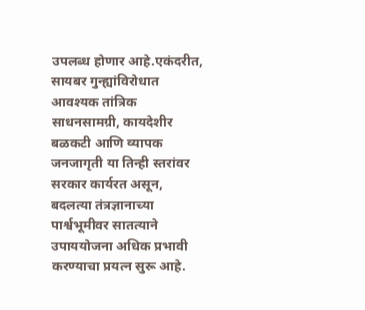उपलब्ध होणार आहे.एकंदरीत, सायबर गुन्ह्यांविरोधात आवश्यक तांत्रिक साधनसामग्री, कायदेशीर बळकटी आणि व्यापक जनजागृती या तिन्ही स्तरांवर सरकार कार्यरत असून, बदलत्या तंत्रज्ञानाच्या पार्श्वभूमीवर सातत्याने उपाययोजना अधिक प्रभावी करण्याचा प्रयत्न सुरू आहे.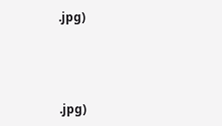.jpg)




.jpg)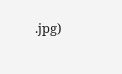.jpg)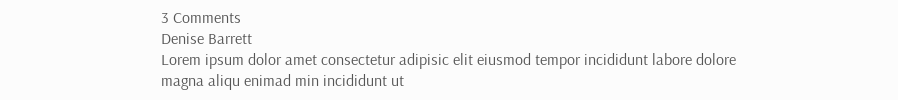3 Comments
Denise Barrett
Lorem ipsum dolor amet consectetur adipisic elit eiusmod tempor incididunt labore dolore magna aliqu enimad min incididunt ut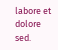labore et dolore sed.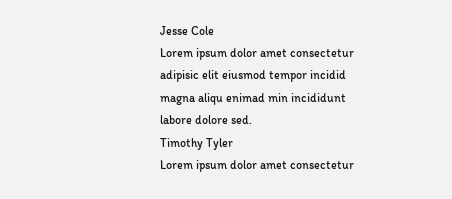Jesse Cole
Lorem ipsum dolor amet consectetur adipisic elit eiusmod tempor incidid magna aliqu enimad min incididunt labore dolore sed.
Timothy Tyler
Lorem ipsum dolor amet consectetur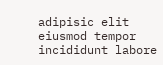adipisic elit eiusmod tempor incididunt labore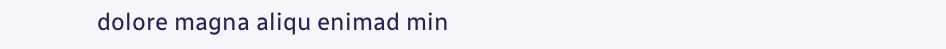dolore magna aliqu enimad min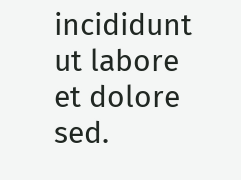incididunt ut labore et dolore sed.